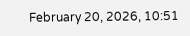February 20, 2026, 10:51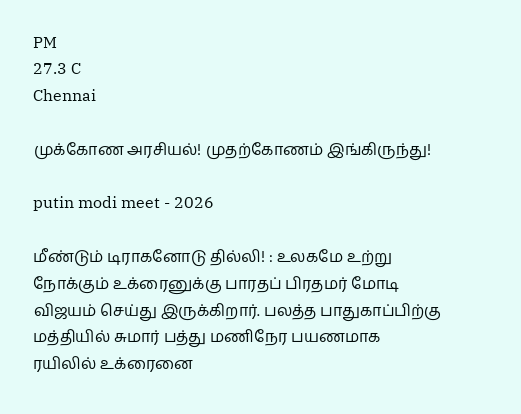PM
27.3 C
Chennai

முக்கோண அரசியல்! முதற்கோணம் இங்கிருந்து!

putin modi meet - 2026

மீண்டும் டிராகனோடு தில்லி! : உலகமே உற்று நோக்கும் உக்ரைனுக்கு பாரதப் பிரதமர் மோடி விஜயம் செய்து இருக்கிறார். பலத்த பாதுகாப்பிற்கு மத்தியில் சுமார் பத்து மணிநேர பயணமாக ரயிலில் உக்ரைனை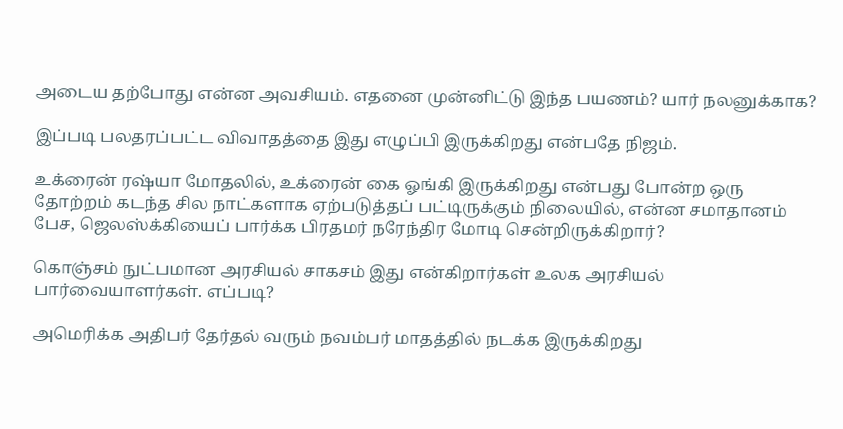அடைய தற்போது என்ன அவசியம். எதனை முன்னிட்டு இந்த பயணம்? யார் நலனுக்காக?

இப்படி பலதரப்பட்ட விவாதத்தை இது எழுப்பி இருக்கிறது என்பதே நிஜம்.

உக்ரைன் ரஷ்யா மோதலில், உக்ரைன் கை ஓங்கி இருக்கிறது என்பது போன்ற ஒரு தோற்றம் கடந்த சில நாட்களாக ஏற்படுத்தப் பட்டிருக்கும் நிலையில், என்ன சமாதானம் பேச, ஜெலஸ்க்கியைப் பார்க்க பிரதமர் நரேந்திர மோடி சென்றிருக்கிறார்?

கொஞ்சம் நுட்பமான அரசியல் சாகசம் இது என்கிறார்கள் உலக அரசியல் பார்வையாளர்கள். எப்படி?

அமெரிக்க அதிபர் தேர்தல் வரும் நவம்பர் மாதத்தில் நடக்க இருக்கிறது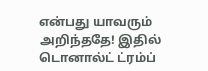என்பது யாவரும் அறிந்ததே! இதில் டொனால்ட் ட்ரம்ப்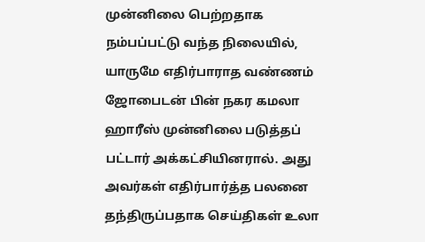முன்னிலை பெற்றதாக நம்பப்பட்டு வந்த நிலையில், யாருமே எதிர்பாராத வண்ணம் ஜோபைடன் பின் நகர கமலா ஹாரீஸ் முன்னிலை படுத்தப் பட்டார் அக்கட்சியினரால். அது அவர்கள் எதிர்பார்த்த பலனை தந்திருப்பதாக செய்திகள் உலா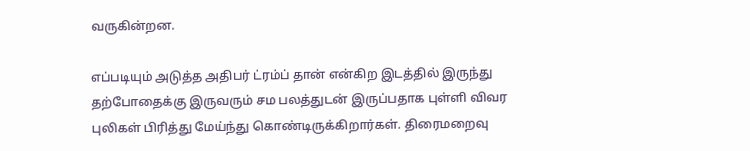வருகின்றன.

எப்படியும் அடுத்த அதிபர் ட்ரம்ப் தான் என்கிற இடத்தில் இருந்து தற்போதைக்கு இருவரும் சம பலத்துடன் இருப்பதாக புள்ளி விவர புலிகள் பிரித்து மேய்ந்து கொண்டிருக்கிறார்கள். திரைமறைவு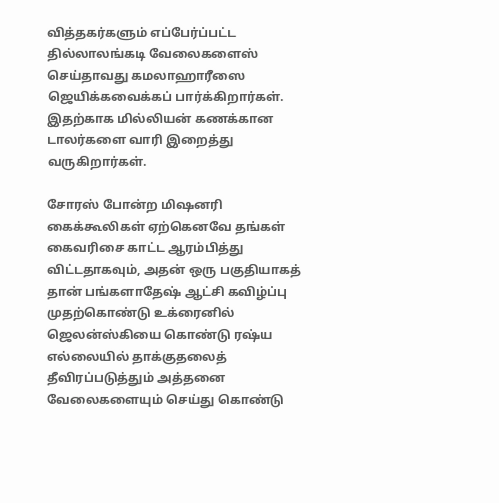வித்தகர்களும் எப்பேர்ப்பட்ட தில்லாலங்கடி வேலைகளைஸ் செய்தாவது கமலாஹாரீஸை ஜெயிக்கவைக்கப் பார்க்கிறார்கள். இதற்காக மில்லியன் கணக்கான டாலர்களை வாரி இறைத்து வருகிறார்கள்.

சோரஸ் போன்ற மிஷனரி கைக்கூலிகள் ஏற்கெனவே தங்கள் கைவரிசை காட்ட ஆரம்பித்து விட்டதாகவும், அதன் ஒரு பகுதியாகத் தான் பங்களாதேஷ் ஆட்சி கவிழ்ப்பு முதற்கொண்டு உக்ரைனில் ஜெலன்ஸ்கியை கொண்டு ரஷ்ய எல்லையில் தாக்குதலைத் தீவிரப்படுத்தும் அத்தனை வேலைகளையும் செய்து கொண்டு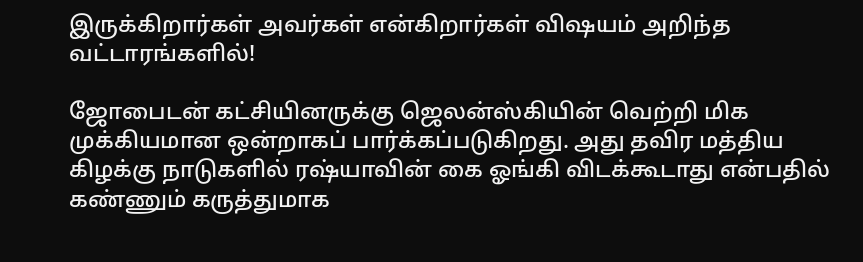இருக்கிறார்கள் அவர்கள் என்கிறார்கள் விஷயம் அறிந்த வட்டாரங்களில்!

ஜோபைடன் கட்சியினருக்கு ஜெலன்ஸ்கியின் வெற்றி மிக முக்கியமான ஒன்றாகப் பார்க்கப்படுகிறது. அது தவிர மத்திய கிழக்கு நாடுகளில் ரஷ்யாவின் கை ஓங்கி விடக்கூடாது என்பதில் கண்ணும் கருத்துமாக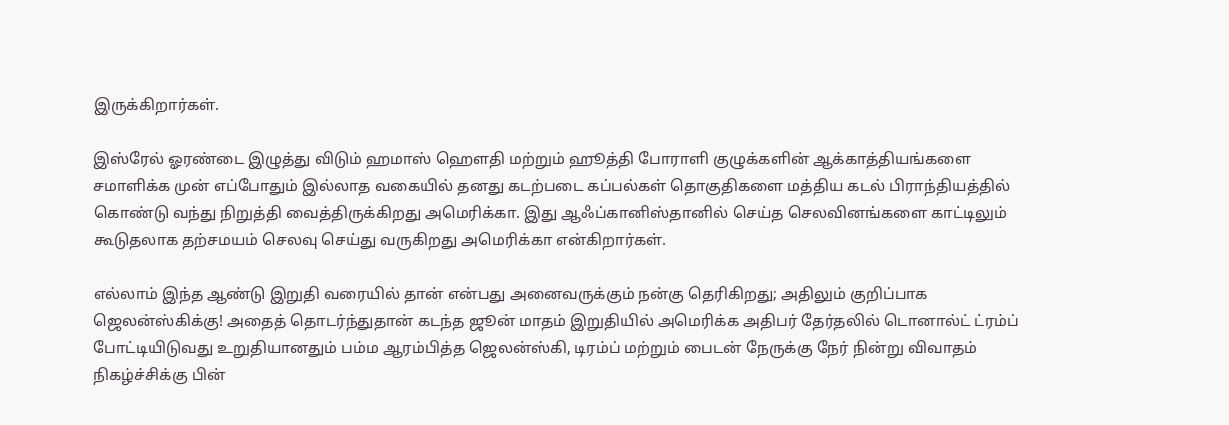இருக்கிறார்கள்.

இஸ்ரேல் ஓரண்டை இழுத்து விடும் ஹமாஸ் ஹௌதி மற்றும் ஹூத்தி போராளி குழுக்களின் ஆக்காத்தியங்களை சமாளிக்க முன் எப்போதும் இல்லாத வகையில் தனது கடற்படை கப்பல்கள் தொகுதிகளை மத்திய கடல் பிராந்தியத்தில் கொண்டு வந்து நிறுத்தி வைத்திருக்கிறது அமெரிக்கா. இது ஆஃப்கானிஸ்தானில் செய்த செலவினங்களை காட்டிலும் கூடுதலாக தற்சமயம் செலவு செய்து வருகிறது அமெரிக்கா என்கிறார்கள்.

எல்லாம் இந்த ஆண்டு இறுதி வரையில் தான் என்பது அனைவருக்கும் நன்கு தெரிகிறது; அதிலும் குறிப்பாக ஜெலன்ஸ்கிக்கு! அதைத் தொடர்ந்துதான் கடந்த ஜூன் மாதம் இறுதியில் அமெரிக்க அதிபர் தேர்தலில் டொனால்ட் ட்ரம்ப் போட்டியிடுவது உறுதியானதும் பம்ம ஆரம்பித்த ஜெலன்ஸ்கி, டிரம்ப் மற்றும் பைடன் நேருக்கு நேர் நின்று விவாதம் நிகழ்ச்சிக்கு பின்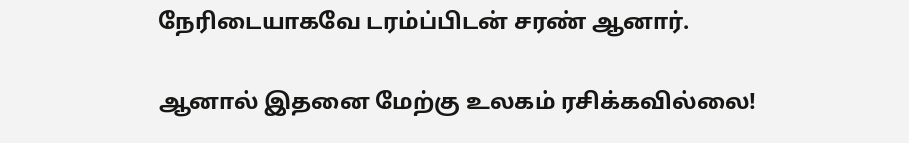நேரிடையாகவே டரம்ப்பிடன் சரண் ஆனார்.

ஆனால் இதனை மேற்கு உலகம் ரசிக்கவில்லை!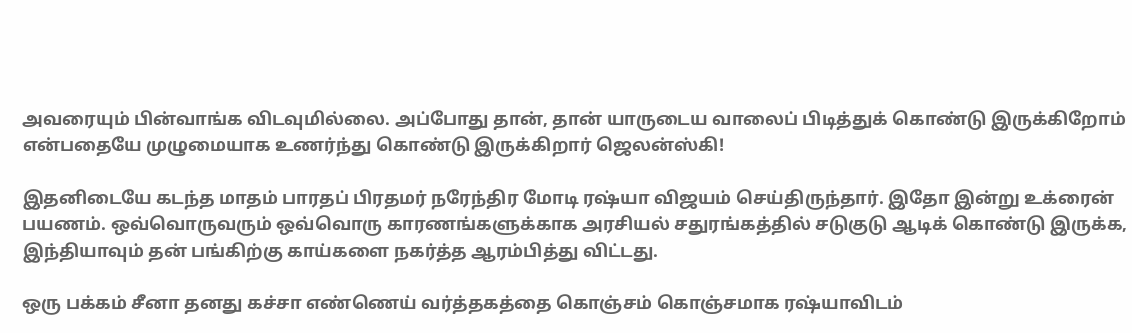அவரையும் பின்வாங்க விடவுமில்லை. அப்போது தான், தான் யாருடைய வாலைப் பிடித்துக் கொண்டு இருக்கிறோம் என்பதையே முழுமையாக உணர்ந்து கொண்டு இருக்கிறார் ஜெலன்ஸ்கி!

இதனிடையே கடந்த மாதம் பாரதப் பிரதமர் நரேந்திர மோடி ரஷ்யா விஜயம் செய்திருந்தார். இதோ இன்று உக்ரைன் பயணம். ஒவ்வொருவரும் ஒவ்வொரு காரணங்களுக்காக அரசியல் சதுரங்கத்தில் சடுகுடு ஆடிக் கொண்டு இருக்க, இந்தியாவும் தன் பங்கிற்கு காய்களை நகர்த்த ஆரம்பித்து விட்டது.

ஒரு பக்கம் சீனா தனது கச்சா எண்ணெய் வர்த்தகத்தை கொஞ்சம் கொஞ்சமாக ரஷ்யாவிடம்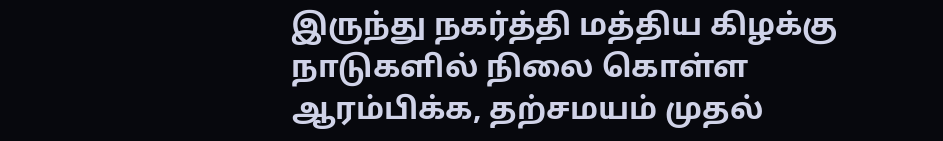இருந்து நகர்த்தி மத்திய கிழக்கு நாடுகளில் நிலை கொள்ள ஆரம்பிக்க, தற்சமயம் முதல்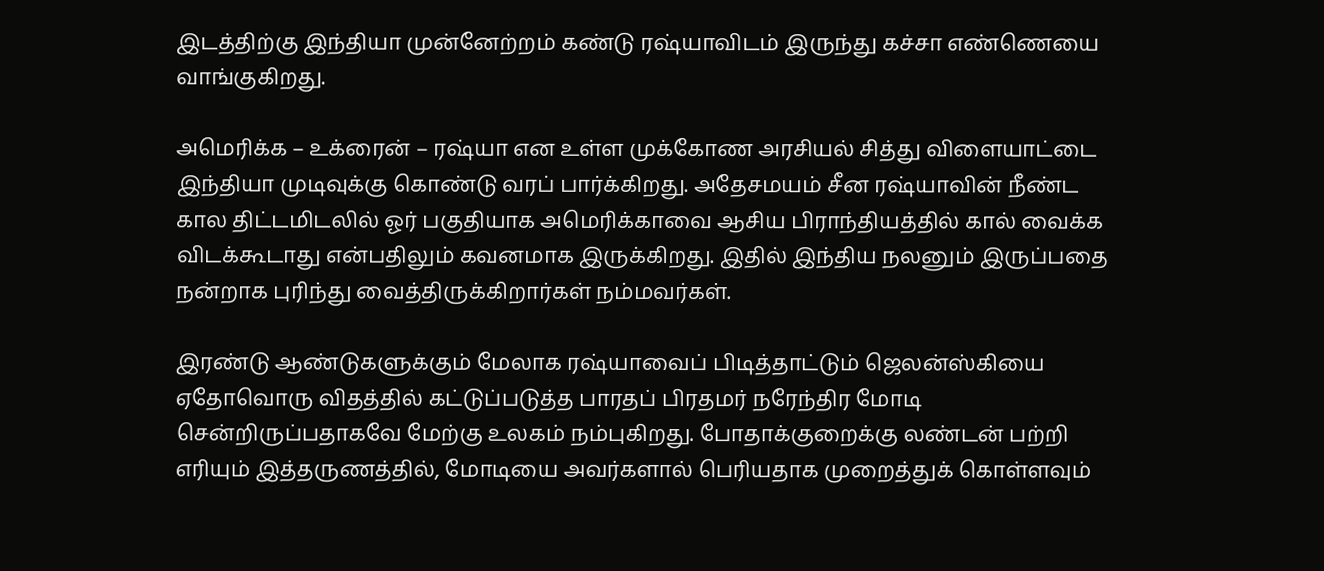இடத்திற்கு இந்தியா முன்னேற்றம் கண்டு ரஷ்யாவிடம் இருந்து கச்சா எண்ணெயை வாங்குகிறது.

அமெரிக்க – உக்ரைன் – ரஷ்யா என உள்ள முக்கோண அரசியல் சித்து விளையாட்டை இந்தியா முடிவுக்கு கொண்டு வரப் பார்க்கிறது. அதேசமயம் சீன ரஷ்யாவின் நீண்ட கால திட்டமிடலில் ஓர் பகுதியாக அமெரிக்காவை ஆசிய பிராந்தியத்தில் கால் வைக்க விடக்கூடாது என்பதிலும் கவனமாக இருக்கிறது. இதில் இந்திய நலனும் இருப்பதை நன்றாக புரிந்து வைத்திருக்கிறார்கள் நம்மவர்கள்.

இரண்டு ஆண்டுகளுக்கும் மேலாக ரஷ்யாவைப் பிடித்தாட்டும் ஜெலன்ஸ்கியை ஏதோவொரு விதத்தில் கட்டுப்படுத்த பாரதப் பிரதமர் நரேந்திர மோடி சென்றிருப்பதாகவே மேற்கு உலகம் நம்புகிறது. போதாக்குறைக்கு லண்டன் பற்றி எரியும் இத்தருணத்தில், மோடியை அவர்களால் பெரியதாக முறைத்துக் கொள்ளவும்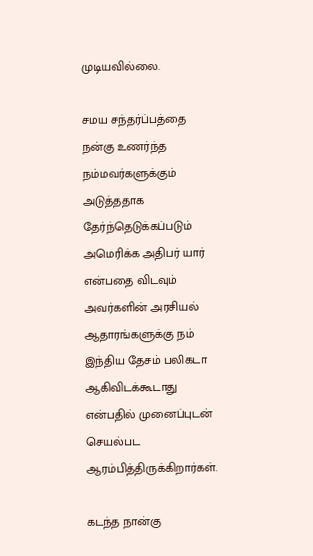முடியவில்லை.

சமய சந்தர்ப்பத்தை நன்கு உணர்ந்த நம்மவர்களுக்கும் அடுத்ததாக தேர்ந்தெடுக்கப்படும் அமெரிக்க அதிபர் யார் என்பதை விடவும் அவர்களின் அரசியல் ஆதாரங்களுக்கு நம் இந்திய தேசம் பலிகடா ஆகிவிடக்கூடாது என்பதில் முனைப்புடன் செயல்பட ஆரம்பித்திருக்கிறார்கள்.

கடந்த நான்கு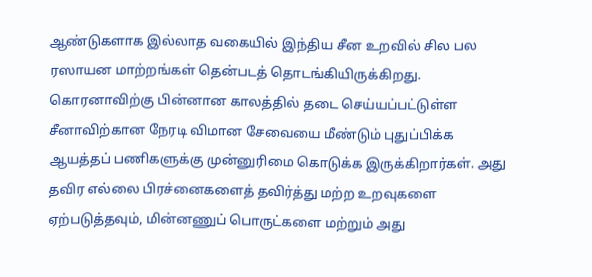ஆண்டுகளாக இல்லாத வகையில் இந்திய சீன உறவில் சில பல ரஸாயன மாற்றங்கள் தென்படத் தொடங்கியிருக்கிறது. கொரனாவிற்கு பின்னான காலத்தில் தடை செய்யப்பட்டுள்ள சீனாவிற்கான நேரடி விமான சேவையை மீண்டும் புதுப்பிக்க ஆயத்தப் பணிகளுக்கு முன்னுரிமை கொடுக்க இருக்கிறார்கள். அது தவிர எல்லை பிரச்னைகளைத் தவிர்த்து மற்ற உறவுகளை ஏற்படுத்தவும், மின்னணுப் பொருட்களை மற்றும் அது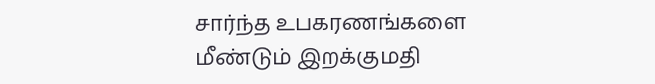சார்ந்த உபகரணங்களை மீண்டும் இறக்குமதி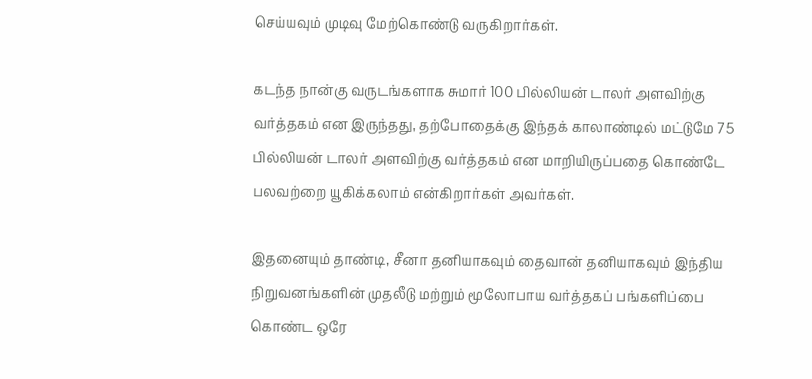செய்யவும் முடிவு மேற்கொண்டு வருகிறார்கள்.

கடந்த நான்கு வருடங்களாக சுமார் 100 பில்லியன் டாலர் அளவிற்கு வர்த்தகம் என இருந்தது, தற்போதைக்கு இந்தக் காலாண்டில் மட்டுமே 75 பில்லியன் டாலர் அளவிற்கு வர்த்தகம் என மாறியிருப்பதை கொண்டே பலவற்றை யூகிக்கலாம் என்கிறார்கள் அவர்கள்.

இதனையும் தாண்டி, சீனா தனியாகவும் தைவான் தனியாகவும் இந்திய நிறுவனங்களின் முதலீடு மற்றும் மூலோபாய வர்த்தகப் பங்களிப்பை கொண்ட ஒரே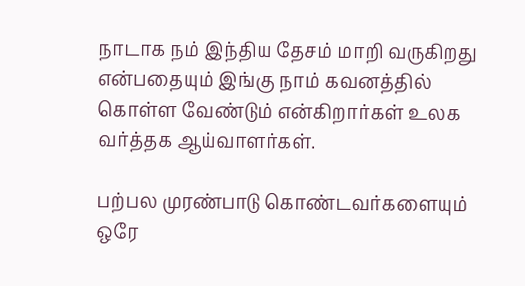நாடாக நம் இந்திய தேசம் மாறி வருகிறது என்பதையும் இங்கு நாம் கவனத்தில் கொள்ள வேண்டும் என்கிறார்கள் உலக வர்த்தக ஆய்வாளர்கள்.

பற்பல முரண்பாடு கொண்டவர்களையும் ஒரே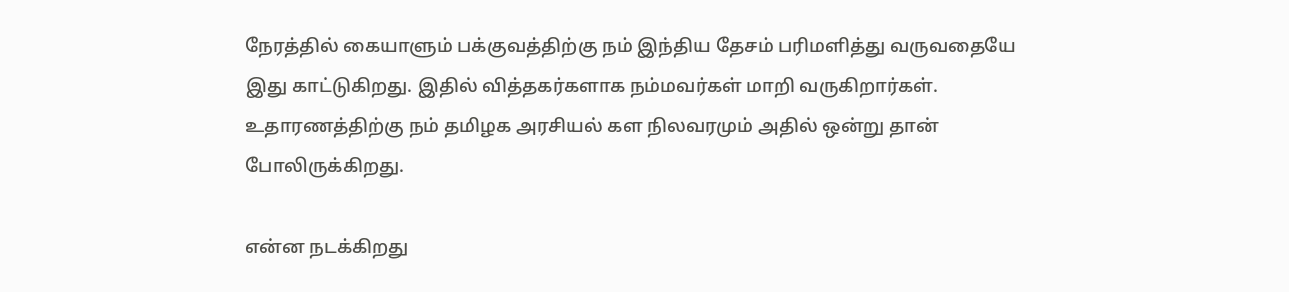நேரத்தில் கையாளும் பக்குவத்திற்கு நம் இந்திய தேசம் பரிமளித்து வருவதையே இது காட்டுகிறது. இதில் வித்தகர்களாக நம்மவர்கள் மாறி வருகிறார்கள். உதாரணத்திற்கு நம் தமிழக அரசியல் கள நிலவரமும் அதில் ஒன்று தான் போலிருக்கிறது.

என்ன நடக்கிறது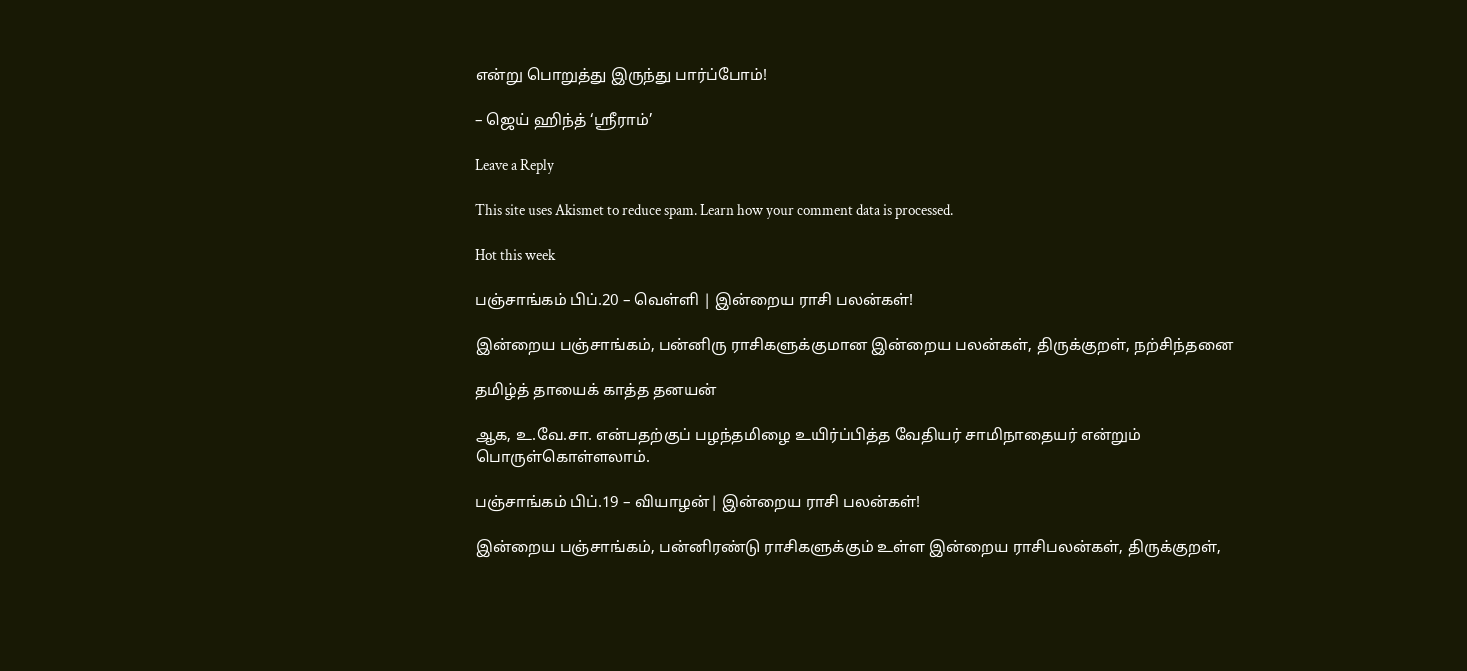என்று பொறுத்து இருந்து பார்ப்போம்!

– ஜெய் ஹிந்த் ‘ஸ்ரீராம்’

Leave a Reply

This site uses Akismet to reduce spam. Learn how your comment data is processed.

Hot this week

பஞ்சாங்கம் பிப்.20 – வெள்ளி | இன்றைய ராசி பலன்கள்!

இன்றைய பஞ்சாங்கம், பன்னிரு ராசிகளுக்குமான இன்றைய பலன்கள், திருக்குறள், நற்சிந்தனை

தமிழ்த் தாயைக் காத்த தனயன்

ஆக, உ.வே.சா. என்பதற்குப் பழந்தமிழை உயிர்ப்பித்த வேதியர் சாமிநாதையர் என்றும் பொருள்கொள்ளலாம்.

பஞ்சாங்கம் பிப்.19 – வியாழன்| இன்றைய ராசி பலன்கள்!

இன்றைய பஞ்சாங்கம், பன்னிரண்டு ராசிகளுக்கும் உள்ள இன்றைய ராசிபலன்கள், திருக்குறள்,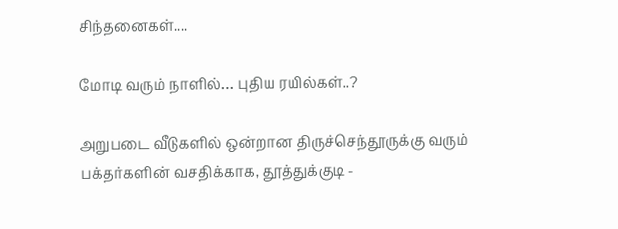சிந்தனைகள்....

மோடி வரும் நாளில்… புதிய ரயில்கள்..?

அறுபடை வீடுகளில் ஒன்றான திருச்செந்தூருக்கு வரும் பக்தர்களின் வசதிக்காக, தூத்துக்குடி -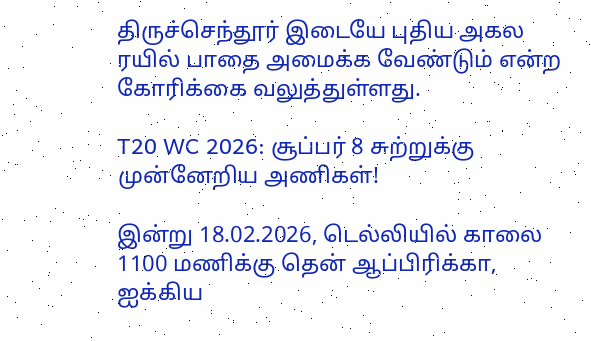திருச்செந்தூர் இடையே புதிய அகல ரயில் பாதை அமைக்க வேண்டும் என்ற கோரிக்கை வலுத்துள்ளது.

T20 WC 2026: சூப்பர் 8 சுற்றுக்கு முன்னேறிய அணிகள்!

இன்று 18.02.2026, டெல்லியில் காலை 1100 மணிக்கு தென் ஆப்பிரிக்கா, ஐக்கிய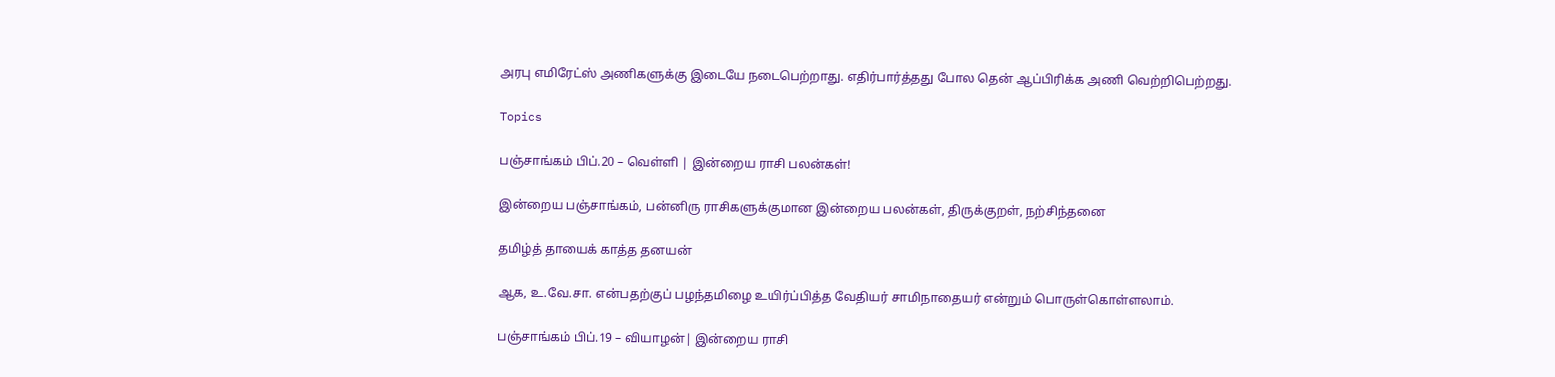அரபு எமிரேட்ஸ் அணிகளுக்கு இடையே நடைபெற்றாது. எதிர்பார்த்தது போல தென் ஆப்பிரிக்க அணி வெற்றிபெற்றது.

Topics

பஞ்சாங்கம் பிப்.20 – வெள்ளி | இன்றைய ராசி பலன்கள்!

இன்றைய பஞ்சாங்கம், பன்னிரு ராசிகளுக்குமான இன்றைய பலன்கள், திருக்குறள், நற்சிந்தனை

தமிழ்த் தாயைக் காத்த தனயன்

ஆக, உ.வே.சா. என்பதற்குப் பழந்தமிழை உயிர்ப்பித்த வேதியர் சாமிநாதையர் என்றும் பொருள்கொள்ளலாம்.

பஞ்சாங்கம் பிப்.19 – வியாழன்| இன்றைய ராசி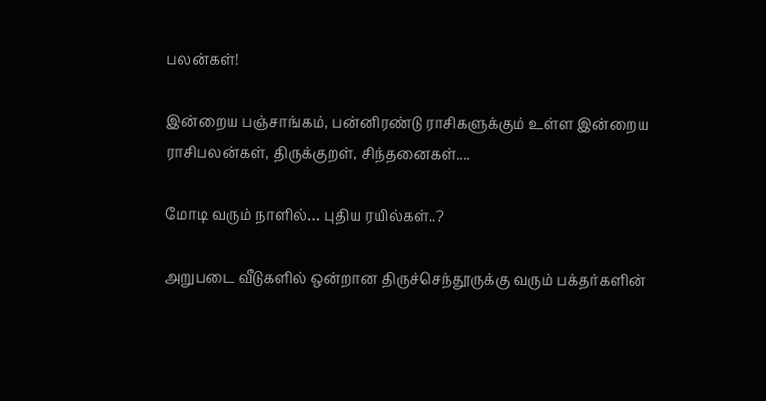பலன்கள்!

இன்றைய பஞ்சாங்கம், பன்னிரண்டு ராசிகளுக்கும் உள்ள இன்றைய ராசிபலன்கள், திருக்குறள், சிந்தனைகள்....

மோடி வரும் நாளில்… புதிய ரயில்கள்..?

அறுபடை வீடுகளில் ஒன்றான திருச்செந்தூருக்கு வரும் பக்தர்களின்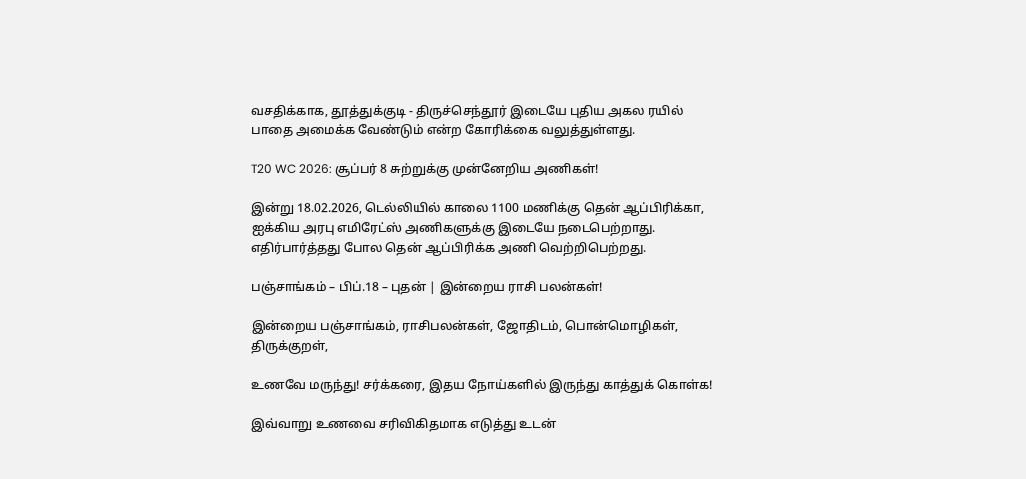வசதிக்காக, தூத்துக்குடி - திருச்செந்தூர் இடையே புதிய அகல ரயில் பாதை அமைக்க வேண்டும் என்ற கோரிக்கை வலுத்துள்ளது.

T20 WC 2026: சூப்பர் 8 சுற்றுக்கு முன்னேறிய அணிகள்!

இன்று 18.02.2026, டெல்லியில் காலை 1100 மணிக்கு தென் ஆப்பிரிக்கா, ஐக்கிய அரபு எமிரேட்ஸ் அணிகளுக்கு இடையே நடைபெற்றாது. எதிர்பார்த்தது போல தென் ஆப்பிரிக்க அணி வெற்றிபெற்றது.

பஞ்சாங்கம் – பிப்.18 – புதன் | இன்றைய ராசி பலன்கள்!

இன்றைய பஞ்சாங்கம், ராசிபலன்கள், ஜோதிடம், பொன்மொழிகள், திருக்குறள்,

உணவே மருந்து! சர்க்கரை, இதய நோய்களில் இருந்து காத்துக் கொள்க!

இவ்வாறு உணவை சரிவிகிதமாக எடுத்து உடன்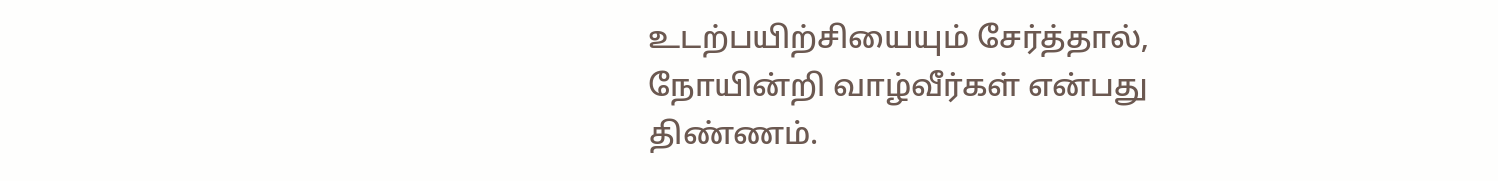உடற்பயிற்சியையும் சேர்த்தால், நோயின்றி வாழ்வீர்கள் என்பது திண்ணம்.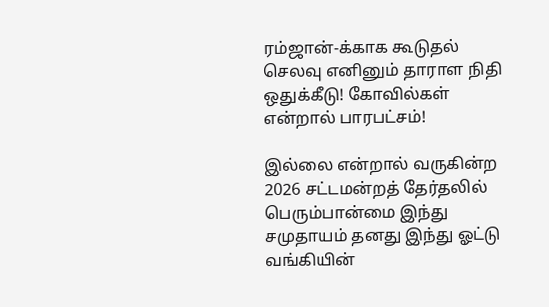ரம்ஜான்-க்காக கூடுதல் செலவு எனினும் தாராள நிதி ஒதுக்கீடு! கோவில்கள் என்றால் பாரபட்சம்!

இல்லை என்றால் வருகின்ற 2026 சட்டமன்றத் தேர்தலில் பெரும்பான்மை இந்து சமுதாயம் தனது இந்து ஓட்டு வங்கியின்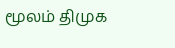மூலம் திமுக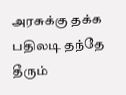அரசுக்கு தக்க பதிலடி தந்தே தீரும்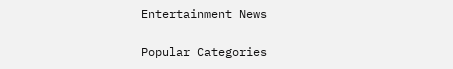Entertainment News

Popular Categories